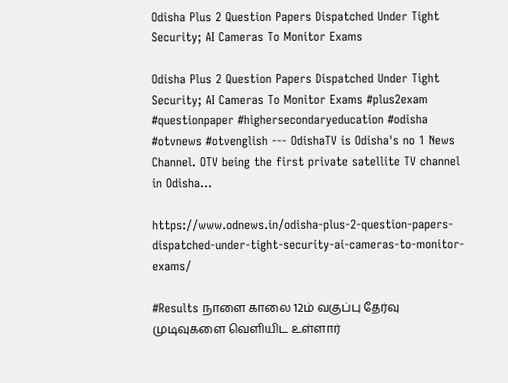Odisha Plus 2 Question Papers Dispatched Under Tight Security; AI Cameras To Monitor Exams

Odisha Plus 2 Question Papers Dispatched Under Tight Security; AI Cameras To Monitor Exams #plus2exam #questionpaper #highersecondaryeducation #odisha #otvnews #otvenglish --- OdishaTV is Odisha's no 1 News Channel. OTV being the first private satellite TV channel in Odisha…

https://www.odnews.in/odisha-plus-2-question-papers-dispatched-under-tight-security-ai-cameras-to-monitor-exams/

#Results நாளை காலை 12ம் வகுப்பு தேர்வு முடிவுகளை வெளியிட உள்ளார்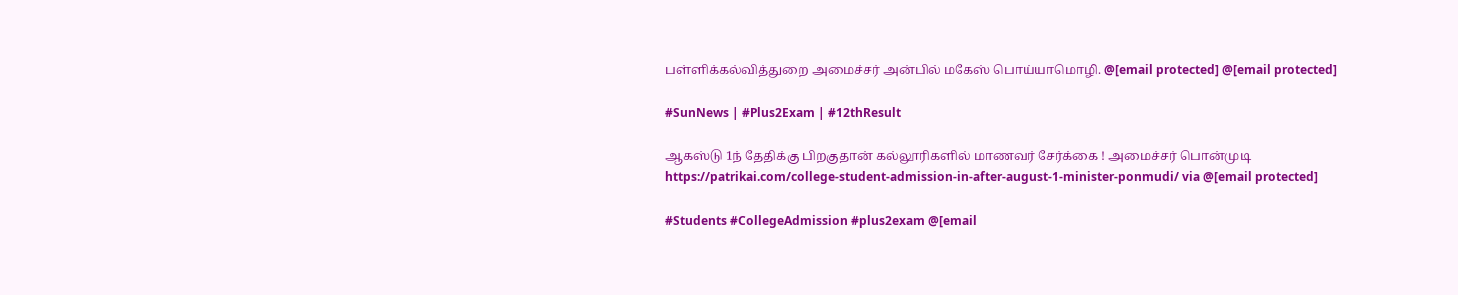பள்ளிக்கல்வித்துறை அமைச்சர் அன்பில் மகேஸ் பொய்யாமொழி. @[email protected] @[email protected]

#SunNews | #Plus2Exam | #12thResult

ஆகஸ்டு 1ந் தேதிக்கு பிறகுதான் கல்லூரிகளில் மாணவர் சேர்க்கை ! அமைச்சர் பொன்முடி
https://patrikai.com/college-student-admission-in-after-august-1-minister-ponmudi/ via @[email protected]

#Students #CollegeAdmission #plus2exam @[email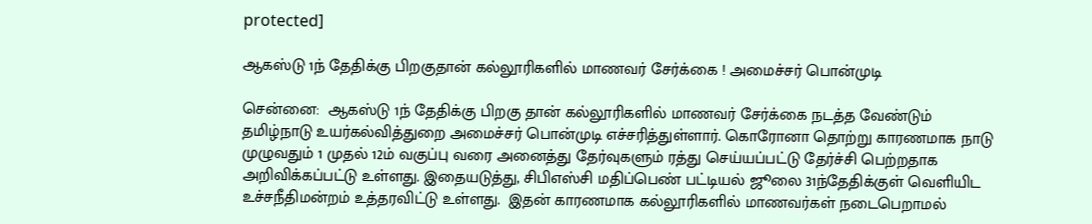protected]

ஆகஸ்டு 1ந் தேதிக்கு பிறகுதான் கல்லூரிகளில் மாணவர் சேர்க்கை ! அமைச்சர் பொன்முடி

சென்னை:  ஆகஸ்டு 1ந் தேதிக்கு பிறகு தான் கல்லூரிகளில் மாணவர் சேர்க்கை நடத்த வேண்டும் தமிழ்நாடு உயர்கல்வித்துறை அமைச்சர் பொன்முடி எச்சரித்துள்ளார். கொரோனா தொற்று காரணமாக நாடு முழுவதும் 1 முதல் 12ம் வகுப்பு வரை அனைத்து தேர்வுகளும் ரத்து செய்யப்பட்டு தேர்ச்சி பெற்றதாக அறிவிக்கப்பட்டு உள்ளது. இதையடுத்து, சிபிஎஸ்சி மதிப்பெண் பட்டியல் ஜூலை 31ந்தேதிக்குள் வெளியிட உச்சநீதிமன்றம் உத்தரவிட்டு உள்ளது.  இதன் காரணமாக கல்லூரிகளில் மாணவர்கள் நடைபெறாமல்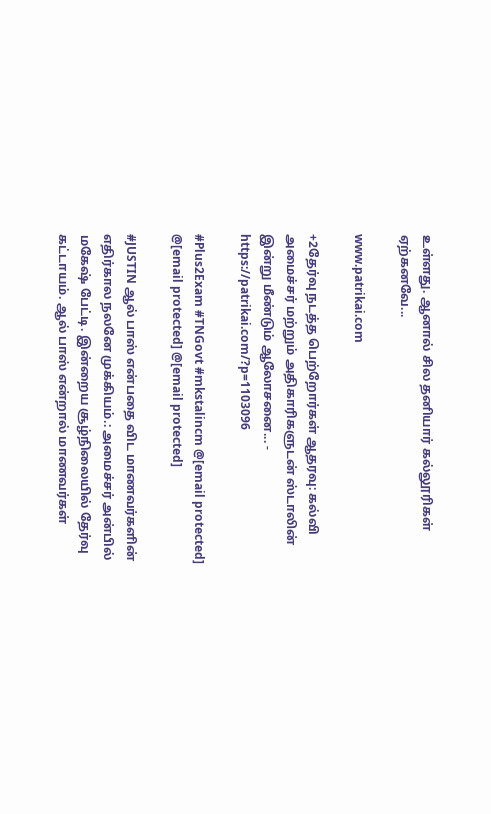உள்ளது. ஆனால் சில தனியார் கல்லூரிகள் ஏற்கனவே...

www.patrikai.com

+2தேர்வு நடத்த பெற்றோர்கள் ஆதரவு: கல்வி அமைச்சர் மற்றும் அதிகாரிகளுடன் ஸ்டாலின் இன்று மீண்டும் ஆலோசனை... - https://patrikai.com/?p=1103096

#Plus2Exam #TNGovt #mkstalincm @[email protected] @[email protected] @[email protected]

#JUSTIN ஆல் பாஸ் என்பதை விட மாணவர்களின் எதிர்கால நலனே முக்கியம்.: அமைச்சர் அன்பில் மகேஷ் பேட்டி. இன்றைய சூழ்நிலையில் தேர்வு கட்டாயம். ஆல் பாஸ் என்றால் மாணவர்கள்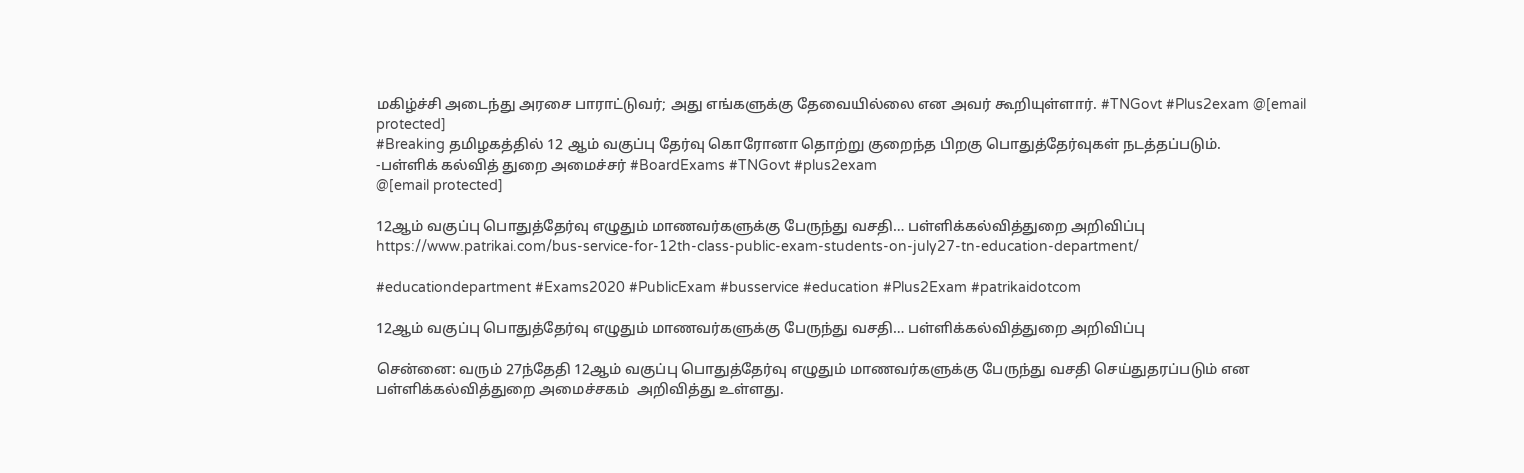மகிழ்ச்சி அடைந்து அரசை பாராட்டுவர்; அது எங்களுக்கு தேவையில்லை என அவர் கூறியுள்ளார். #TNGovt #Plus2exam @[email protected]
#Breaking தமிழகத்தில் 12 ஆம் வகுப்பு தேர்வு கொரோனா தொற்று குறைந்த பிறகு பொதுத்தேர்வுகள் நடத்தப்படும்.
-பள்ளிக் கல்வித் துறை அமைச்சர் #BoardExams #TNGovt #plus2exam
@[email protected]

12ஆம் வகுப்பு பொதுத்தேர்வு எழுதும் மாணவர்களுக்கு பேருந்து வசதி… பள்ளிக்கல்வித்துறை அறிவிப்பு
https://www.patrikai.com/bus-service-for-12th-class-public-exam-students-on-july27-tn-education-department/

#educationdepartment #Exams2020 #PublicExam #busservice #education #Plus2Exam #patrikaidotcom

12ஆம் வகுப்பு பொதுத்தேர்வு எழுதும் மாணவர்களுக்கு பேருந்து வசதி… பள்ளிக்கல்வித்துறை அறிவிப்பு

சென்னை: வரும் 27ந்தேதி 12ஆம் வகுப்பு பொதுத்தேர்வு எழுதும் மாணவர்களுக்கு பேருந்து வசதி செய்துதரப்படும் என பள்ளிக்கல்வித்துறை அமைச்சகம்  அறிவித்து உள்ளது.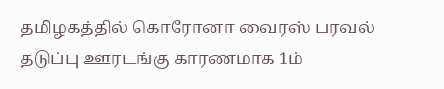தமிழகத்தில் கொரோனா வைரஸ் பரவல் தடுப்பு ஊரடங்கு காரணமாக 1ம்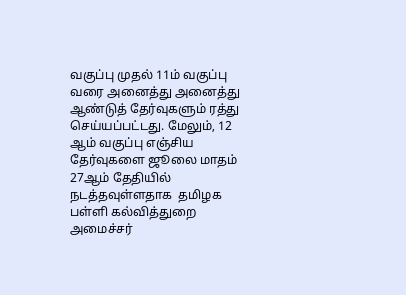வகுப்பு முதல் 11ம் வகுப்பு வரை அனைத்து அனைத்து ஆண்டுத் தேர்வுகளும் ரத்து செய்யப்பட்டது. மேலும், 12 ஆம் வகுப்பு எஞ்சிய தேர்வுகளை ஜூலை மாதம் 27ஆம் தேதியில் நடத்தவுள்ளதாக  தமிழக பள்ளி கல்வித்துறை அமைச்சர்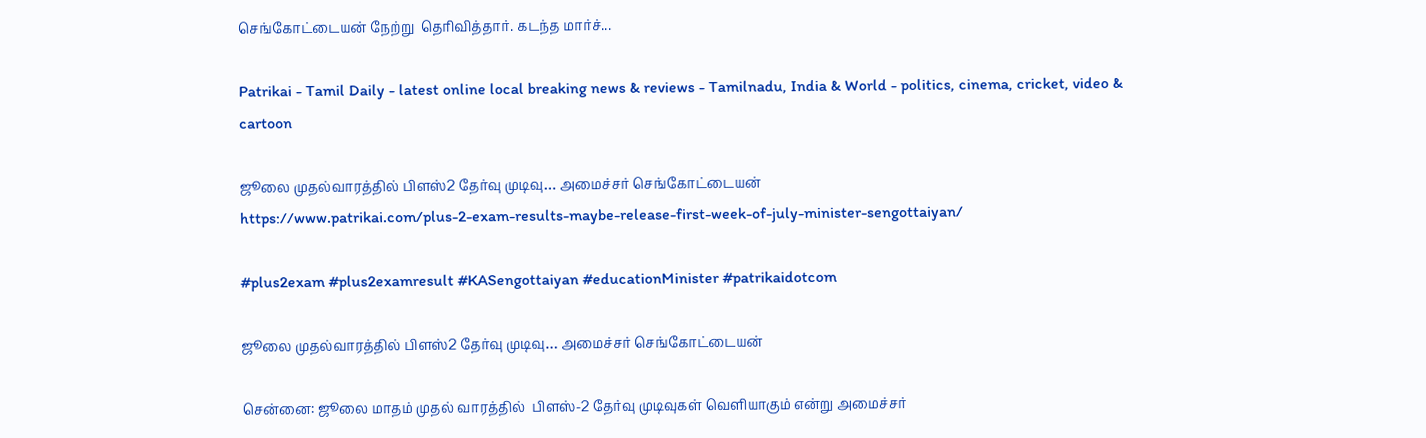செங்கோட்டையன் நேற்று  தெரிவித்தார். கடந்த மார்ச்...

Patrikai - Tamil Daily - latest online local breaking news & reviews - Tamilnadu, India & World - politics, cinema, cricket, video & cartoon

ஜூலை முதல்வாரத்தில் பிளஸ்2 தேர்வு முடிவு… அமைச்சர் செங்கோட்டையன்
https://www.patrikai.com/plus-2-exam-results-maybe-release-first-week-of-july-minister-sengottaiyan/

#plus2exam #plus2examresult #KASengottaiyan #educationMinister #patrikaidotcom

ஜூலை முதல்வாரத்தில் பிளஸ்2 தேர்வு முடிவு… அமைச்சர் செங்கோட்டையன்

சென்னை: ஜூலை மாதம் முதல் வாரத்தில்  பிளஸ்-2 தேர்வு முடிவுகள் வெளியாகும் என்று அமைச்சர்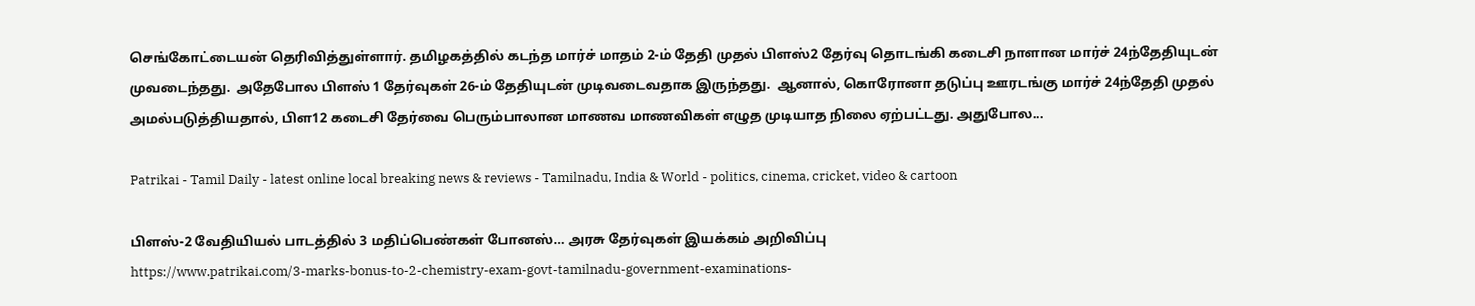செங்கோட்டையன் தெரிவித்துள்ளார். தமிழகத்தில் கடந்த மார்ச் மாதம் 2-ம் தேதி முதல் பிளஸ்2 தேர்வு தொடங்கி கடைசி நாளான மார்ச் 24ந்தேதியுடன் முவடைந்தது.  அதேபோல பிளஸ் 1 தேர்வுகள் 26-ம் தேதியுடன் முடிவடைவதாக இருந்தது.  ஆனால், கொரோனா தடுப்பு ஊரடங்கு மார்ச் 24ந்தேதி முதல் அமல்படுத்தியதால், பிள12 கடைசி தேர்வை பெரும்பாலான மாணவ மாணவிகள் எழுத முடியாத நிலை ஏற்பட்டது. அதுபோல...

Patrikai - Tamil Daily - latest online local breaking news & reviews - Tamilnadu, India & World - politics, cinema, cricket, video & cartoon

பிளஸ்-2 வேதியியல் பாடத்தில் 3 மதிப்பெண்கள் போனஸ்… அரசு தேர்வுகள் இயக்கம் அறிவிப்பு
https://www.patrikai.com/3-marks-bonus-to-2-chemistry-exam-govt-tamilnadu-government-examinations-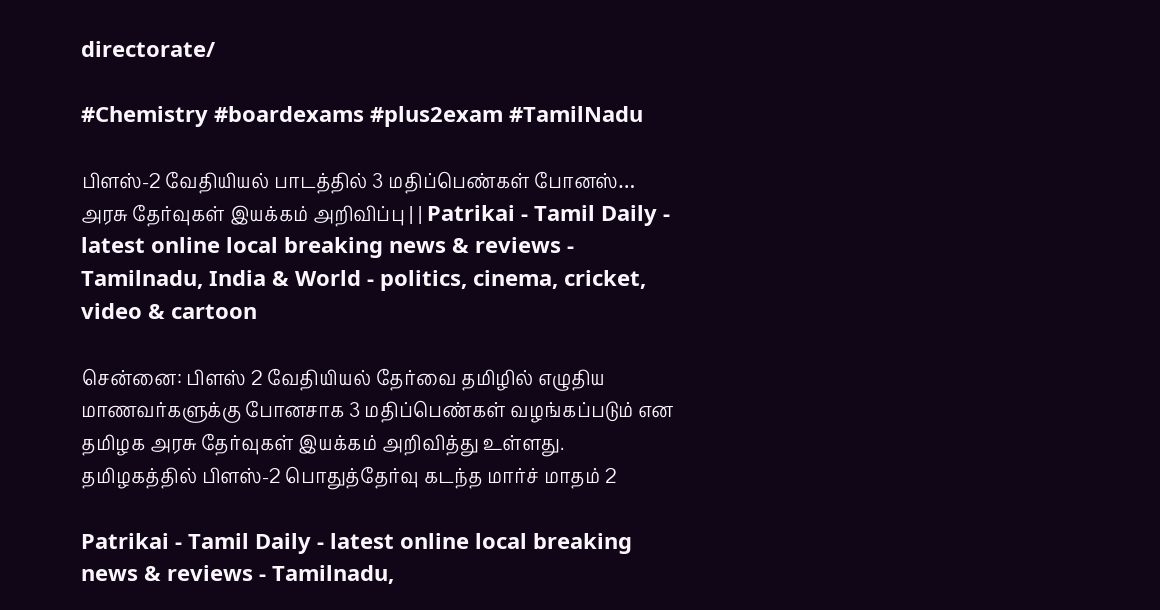directorate/

#Chemistry #boardexams #plus2exam #TamilNadu

பிளஸ்-2 வேதியியல் பாடத்தில் 3 மதிப்பெண்கள் போனஸ்… அரசு தேர்வுகள் இயக்கம் அறிவிப்பு | | Patrikai - Tamil Daily - latest online local breaking news & reviews - Tamilnadu, India & World - politics, cinema, cricket, video & cartoon

சென்னை: பிளஸ் 2 வேதியியல் தேர்வை தமிழில் எழுதிய மாணவர்களுக்கு போனசாக 3 மதிப்பெண்கள் வழங்கப்படும் என தமிழக அரசு தேர்வுகள் இயக்கம் அறிவித்து உள்ளது. தமிழகத்தில் பிளஸ்-2 பொதுத்தேர்வு கடந்த மார்ச் மாதம் 2

Patrikai - Tamil Daily - latest online local breaking news & reviews - Tamilnadu,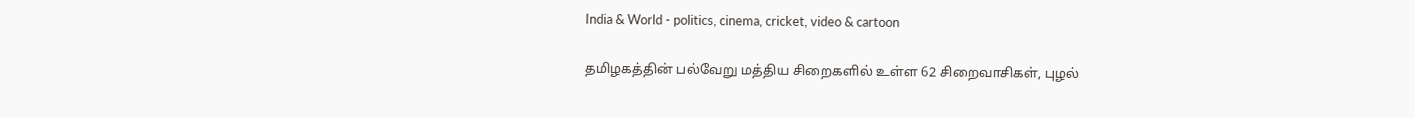India & World - politics, cinema, cricket, video & cartoon

தமிழகத்தின் பல்வேறு மத்திய‌ சிறைகளில் உள்ள 62 சிறைவாசிகள், புழல்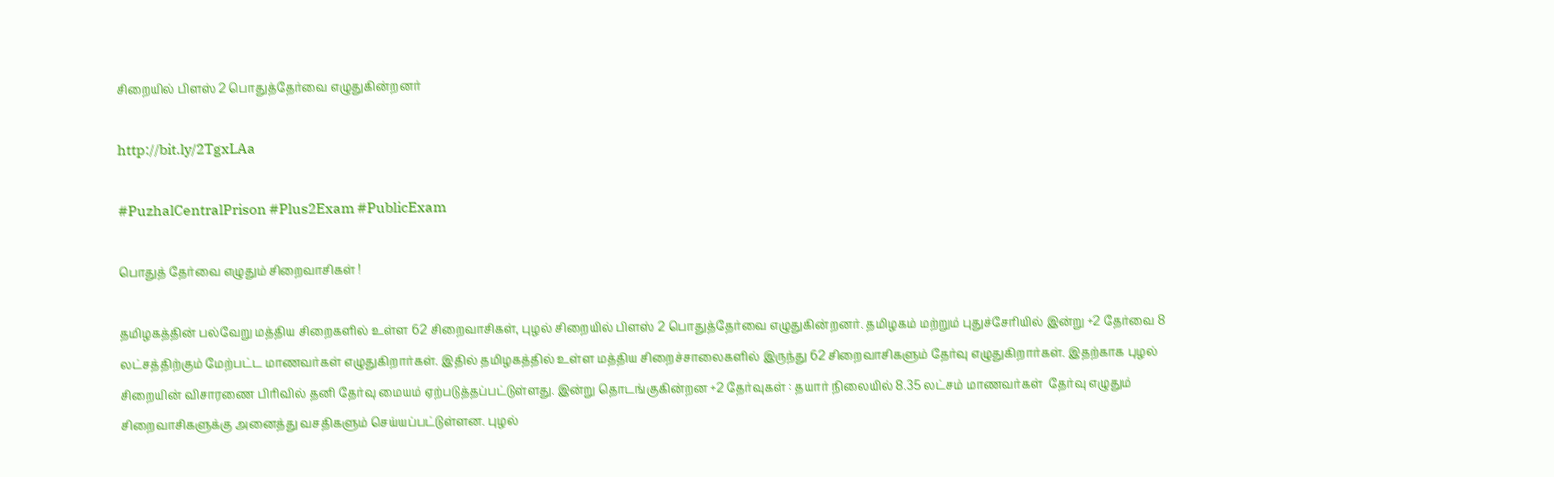சிறையில் பிளஸ் 2 பொதுத்தேர்வை எழுதுகின்றனர்

http://bit.ly/2TgxLAa

#PuzhalCentralPrison #Plus2Exam #PublicExam

பொதுத் தேர்வை எழுதும் சிறைவாசிகள் !

தமிழகத்தின் பல்வேறு மத்திய‌ சிறைகளில் உள்ள 62 சிறைவாசிகள், புழல் சிறையில் பிளஸ் 2 பொதுத்தேர்வை எழுதுகின்றனர். தமிழகம் மற்றும் புதுச்சேரியில் இன்று +2 தேர்வை 8 லட்சத்திற்கும் மேற்பட்ட மாணவர்கள் எழுதுகிறார்கள். இதில் தமிழகத்தில் உள்ள மத்திய சிறைச்சாலைகளில் இருந்து 62 சிறைவாசிகளும் தேர்வு எழுதுகிறார்கள். இதற்காக புழல் சிறையின் விசாரணை பிரிவில் தனி தேர்வு மையம் ஏற்படுத்தப்பட்டுள்ளது. இன்று தொடங்குகின்றன +2 தேர்வுகள் : தயார் நிலையில் 8.35 லட்சம் மாணவர்கள்  தேர்வு எழுதும் சிறைவாசிகளுக்கு அனைத்து வசதிகளும் செய்யப்பட்டுள்ளன. புழல்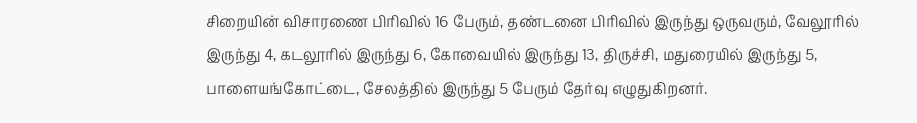சிறையின் விசாரணை பிரிவில் 16 பேரும், தண்டனை பிரிவில் இருந்து ஒருவரும், வேலூரில் இருந்து 4, கடலூரில் இருந்து 6, கோவையில் இருந்து 13, திருச்சி, மதுரையில் இருந்து 5, பாளையங்கோட்டை, சேலத்தில் இருந்து 5 பேரும் தேர்வு எழுதுகிறனர்.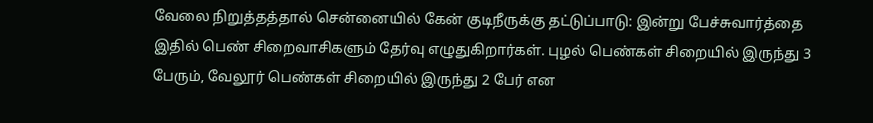வேலை நிறுத்தத்தால் சென்னையில் கேன் குடிநீருக்கு தட்டுப்பாடு: இன்று பேச்சுவார்த்தை  இதில் பெண் சிறைவாசிகளும் தேர்வு எழுதுகிறார்கள். புழல் பெண்கள் சிறையில் இருந்து 3 பேரும், வேலூர் பெண்கள் சிறையில் இருந்து 2 பேர் என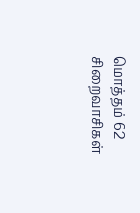மொத்தம் 62 சிறைவாசிகள்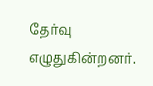தேர்வு எழுதுகின்றனர்.